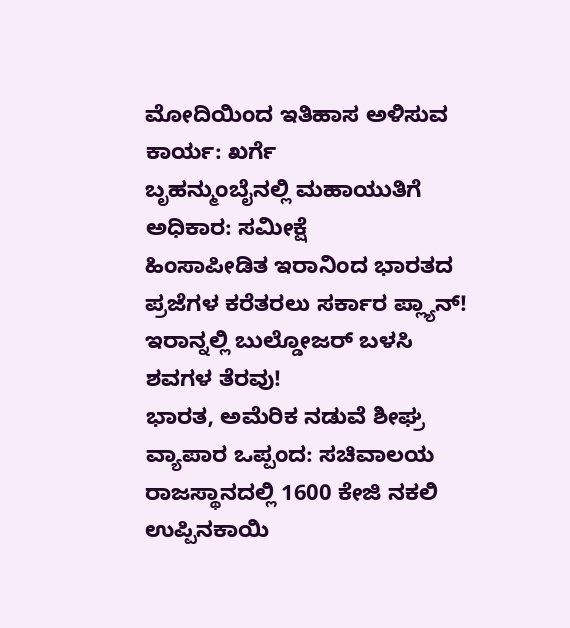ಮೋದಿಯಿಂದ ಇತಿಹಾಸ ಅಳಿಸುವ ಕಾರ್ಯ: ಖರ್ಗೆ
ಬೃಹನ್ಮುಂಬೈನಲ್ಲಿ ಮಹಾಯುತಿಗೆ ಅಧಿಕಾರ: ಸಮೀಕ್ಷೆ
ಹಿಂಸಾಪೀಡಿತ ಇರಾನಿಂದ ಭಾರತದ ಪ್ರಜೆಗಳ ಕರೆತರಲು ಸರ್ಕಾರ ಪ್ಲ್ಯಾನ್!
ಇರಾನ್ನಲ್ಲಿ ಬುಲ್ಡೋಜರ್ ಬಳಸಿ ಶವಗಳ ತೆರವು!
ಭಾರತ, ಅಮೆರಿಕ ನಡುವೆ ಶೀಘ್ರ ವ್ಯಾಪಾರ ಒಪ್ಪಂದ: ಸಚಿವಾಲಯ
ರಾಜಸ್ಥಾನದಲ್ಲಿ 1600 ಕೇಜಿ ನಕಲಿ ಉಪ್ಪಿನಕಾಯಿ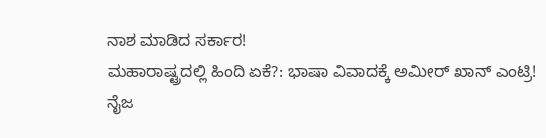ನಾಶ ಮಾಡಿದ ಸರ್ಕಾರ!
ಮಹಾರಾಷ್ಟ್ರದಲ್ಲಿ ಹಿಂದಿ ಏಕೆ?: ಭಾಷಾ ವಿವಾದಕ್ಕೆ ಅಮೀರ್ ಖಾನ್ ಎಂಟ್ರಿ!
ನೈಜ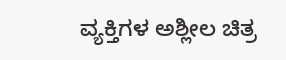ವ್ಯಕ್ತಿಗಳ ಅಶ್ಲೀಲ ಚಿತ್ರ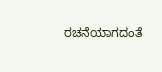ರಚನೆಯಾಗದಂತೆ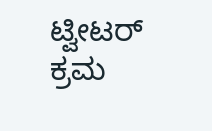ಟ್ವೀಟರ್ ಕ್ರಮ